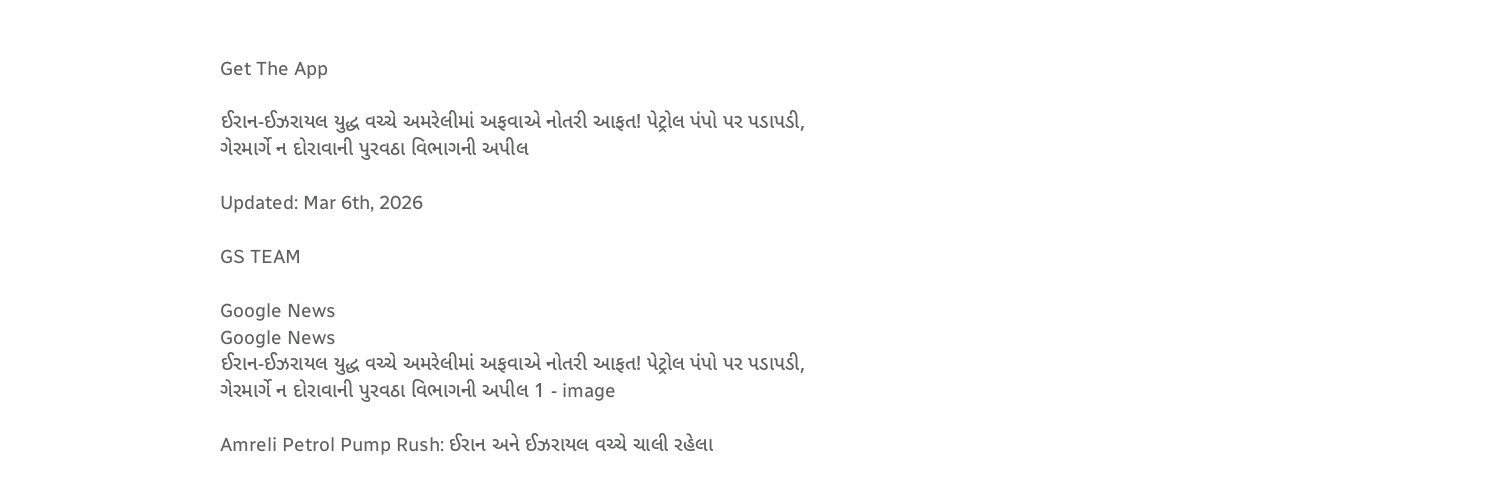Get The App

ઈરાન-ઈઝરાયલ યુદ્ધ વચ્ચે અમરેલીમાં અફવાએ નોતરી આફત! પેટ્રોલ પંપો પર પડાપડી, ગેરમાર્ગે ન દોરાવાની પુરવઠા વિભાગની અપીલ

Updated: Mar 6th, 2026

GS TEAM

Google News
Google News
ઈરાન-ઈઝરાયલ યુદ્ધ વચ્ચે અમરેલીમાં અફવાએ નોતરી આફત! પેટ્રોલ પંપો પર પડાપડી, ગેરમાર્ગે ન દોરાવાની પુરવઠા વિભાગની અપીલ 1 - image

Amreli Petrol Pump Rush: ઈરાન અને ઈઝરાયલ વચ્ચે ચાલી રહેલા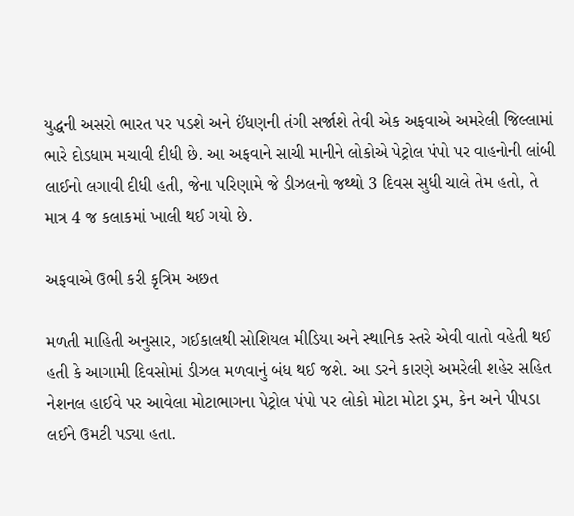યુદ્ધની અસરો ભારત પર પડશે અને ઈંધણની તંગી સર્જાશે તેવી એક અફવાએ અમરેલી જિલ્લામાં ભારે દોડધામ મચાવી દીધી છે. આ અફવાને સાચી માનીને લોકોએ પેટ્રોલ પંપો પર વાહનોની લાંબી લાઈનો લગાવી દીધી હતી, જેના પરિણામે જે ડીઝલનો જથ્થો 3 દિવસ સુધી ચાલે તેમ હતો, તે માત્ર 4 જ કલાકમાં ખાલી થઈ ગયો છે.

અફવાએ ઉભી કરી કૃત્રિમ અછત

મળતી માહિતી અનુસાર, ગઈકાલથી સોશિયલ મીડિયા અને સ્થાનિક સ્તરે એવી વાતો વહેતી થઈ હતી કે આગામી દિવસોમાં ડીઝલ મળવાનું બંધ થઈ જશે. આ ડરને કારણે અમરેલી શહેર સહિત નેશનલ હાઈવે પર આવેલા મોટાભાગના પેટ્રોલ પંપો પર લોકો મોટા મોટા ડ્રમ, કેન અને પીપડા લઈને ઉમટી પડ્યા હતા.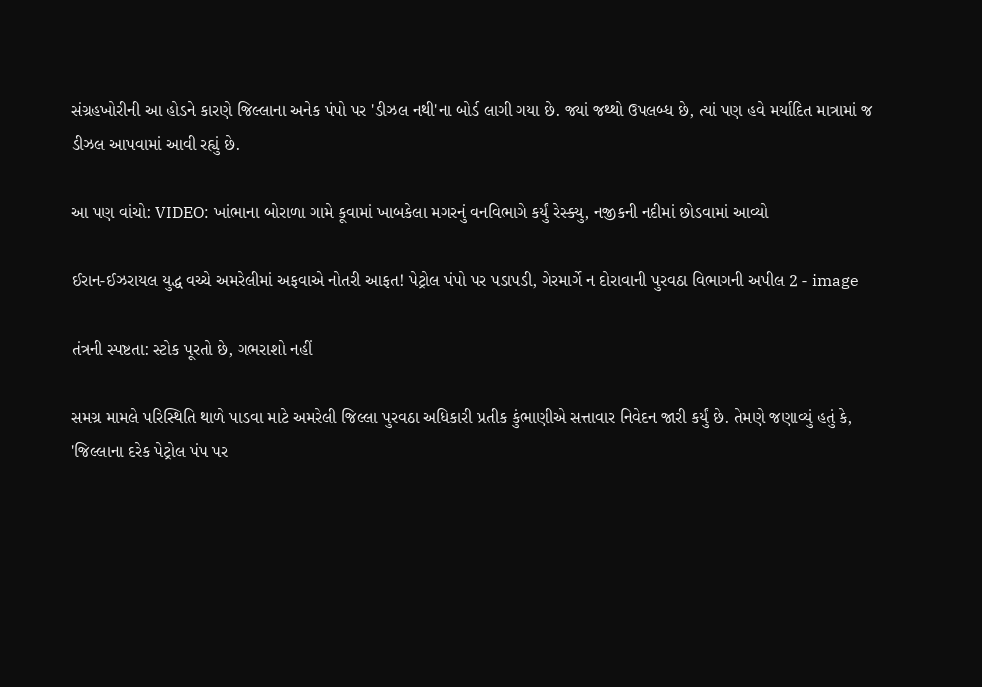સંગ્રહખોરીની આ હોડને કારણે જિલ્લાના અનેક પંપો પર 'ડીઝલ નથી'ના બોર્ડ લાગી ગયા છે. જ્યાં જથ્થો ઉપલબ્ધ છે, ત્યાં પણ હવે મર્યાદિત માત્રામાં જ ડીઝલ આપવામાં આવી રહ્યું છે.

આ પણ વાંચો: VIDEO: ખાંભાના બોરાળા ગામે કૂવામાં ખાબકેલા મગરનું વનવિભાગે કર્યું રેસ્ક્યુ, નજીકની નદીમાં છોડવામાં આવ્યો

ઈરાન-ઈઝરાયલ યુદ્ધ વચ્ચે અમરેલીમાં અફવાએ નોતરી આફત! પેટ્રોલ પંપો પર પડાપડી, ગેરમાર્ગે ન દોરાવાની પુરવઠા વિભાગની અપીલ 2 - image

તંત્રની સ્પષ્ટતા: સ્ટોક પૂરતો છે, ગભરાશો નહીં

સમગ્ર મામલે પરિસ્થિતિ થાળે પાડવા માટે અમરેલી જિલ્લા પુરવઠા અધિકારી પ્રતીક કુંભાણીએ સત્તાવાર નિવેદન જારી કર્યું છે. તેમણે જણાવ્યું હતું કે, 'જિલ્લાના દરેક પેટ્રોલ પંપ પર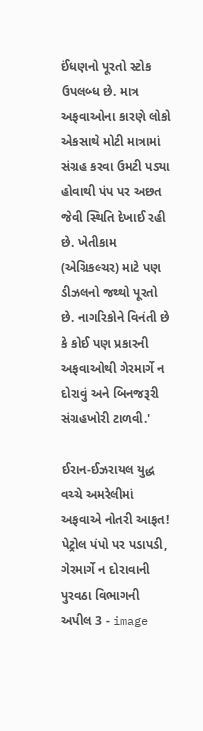ઈંધણનો પૂરતો સ્ટોક ઉપલબ્ધ છે. માત્ર અફવાઓના કારણે લોકો એકસાથે મોટી માત્રામાં સંગ્રહ કરવા ઉમટી પડ્યા હોવાથી પંપ પર અછત જેવી સ્થિતિ દેખાઈ રહી છે. ખેતીકામ (એગ્રિકલ્ચર) માટે પણ ડીઝલનો જથ્થો પૂરતો છે. નાગરિકોને વિનંતી છે કે કોઈ પણ પ્રકારની અફવાઓથી ગેરમાર્ગે ન દોરાવું અને બિનજરૂરી સંગ્રહખોરી ટાળવી.'

ઈરાન-ઈઝરાયલ યુદ્ધ વચ્ચે અમરેલીમાં અફવાએ નોતરી આફત! પેટ્રોલ પંપો પર પડાપડી, ગેરમાર્ગે ન દોરાવાની પુરવઠા વિભાગની અપીલ 3 - image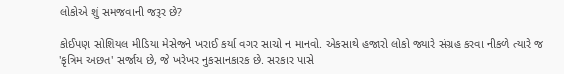લોકોએ શું સમજવાની જરૂર છે?

કોઈપણ સોશિયલ મીડિયા મેસેજને ખરાઈ કર્યા વગર સાચો ન માનવો. એકસાથે હજારો લોકો જ્યારે સંગ્રહ કરવા નીકળે ત્યારે જ 'કૃત્રિમ અછત' સર્જાય છે, જે ખરેખર નુકસાનકારક છે. સરકાર પાસે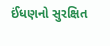ઈંધણનો સુરક્ષિત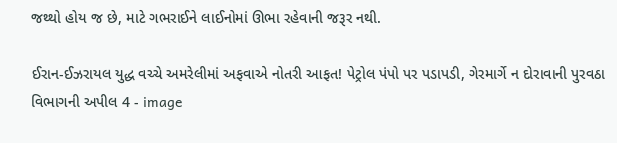જથ્થો હોય જ છે, માટે ગભરાઈને લાઈનોમાં ઊભા રહેવાની જરૂર નથી.

ઈરાન-ઈઝરાયલ યુદ્ધ વચ્ચે અમરેલીમાં અફવાએ નોતરી આફત! પેટ્રોલ પંપો પર પડાપડી, ગેરમાર્ગે ન દોરાવાની પુરવઠા વિભાગની અપીલ 4 - image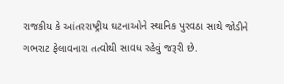રાજકીય કે આંતરરાષ્ટ્રીય ઘટનાઓને સ્થાનિક પુરવઠા સાથે જોડીને ગભરાટ ફેલાવનારા તત્વોથી સાવધ રહેવું જરૂરી છે.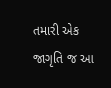તમારી એક જાગૃતિ જ આ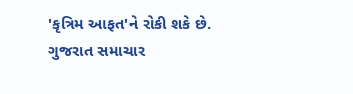'કૃત્રિમ આફત'ને રોકી શકે છે. ગુજરાત સમાચાર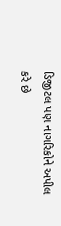ડિજીટલ પણ નાગરિકોને અપીલ કરે છે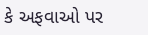કે અફવાઓ પર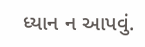ધ્યાન ન આપવું.